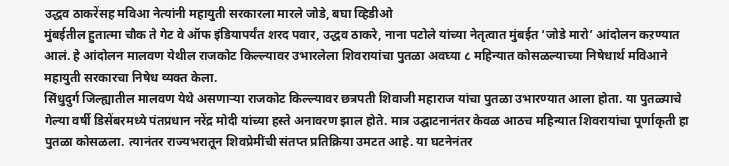उद्धव ठाकरेंसह मविआ नेत्यांनी महायुती सरकारला मारले जोडे, बघा व्हिडीओ
मुंबईतील हुतात्मा चौक ते गेट वे ऑफ इंडियापर्यंत शरद पवार, उद्धव ठाकरे, नाना पटोले यांच्या नेतृत्वात मुंबईत ‘जोडे मारो’ आंदोलन कऱण्यात आलं. हे आंदोलन मालवण येथील राजकोट किल्ल्यावर उभारलेला शिवरायांचा पुतळा अवघ्या ८ महिन्यात कोसळल्याच्या निषेधार्थ मविआने महायुती सरकारचा निषेध व्यक्त केला.
सिंधुदुर्ग जिल्ह्यातील मालवण येथे असणाऱ्या राजकोट किल्ल्यावर छत्रपती शिवाजी महाराज यांचा पुतळा उभारण्यात आला होता. या पुतळ्याचे गेल्या वर्षी डिसेंबरमध्ये पंतप्रधान नरेंद्र मोदी यांच्या हस्ते अनावरण झाल होते. मात्र उद्घाटनानंतर केवळ आठच महिन्यात शिवरायांचा पूर्णाकृती हा पुतळा कोसळला. त्यानंतर राज्यभरातून शिवप्रेमींची संतप्त प्रतिक्रिया उमटत आहे. या घटनेनंतर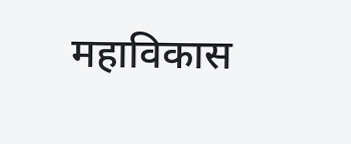महाविकास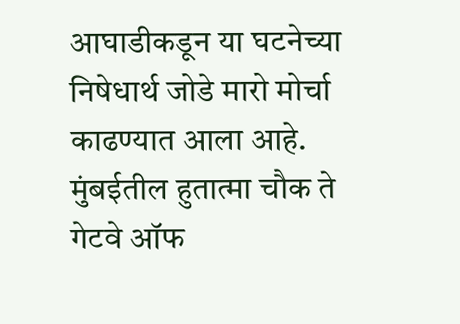आघाडीकडून या घटनेच्या निषेधार्थ जोडे मारो मोर्चा काढण्यात आला आहे. मुंबईतील हुतात्मा चौक ते गेटवे ऑफ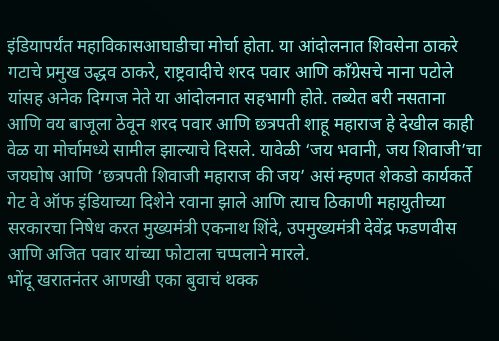इंडियापर्यंत महाविकासआघाडीचा मोर्चा होता. या आंदोलनात शिवसेना ठाकरे गटाचे प्रमुख उद्धव ठाकरे, राष्ट्रवादीचे शरद पवार आणि काँग्रेसचे नाना पटोले यांसह अनेक दिग्गज नेते या आंदोलनात सहभागी होते. तब्येत बरी नसताना आणि वय बाजूला ठेवून शरद पवार आणि छत्रपती शाहू महाराज हे देखील काही वेळ या मोर्चामध्ये सामील झाल्याचे दिसले. यावेळी ‘जय भवानी, जय शिवाजी’चा जयघोष आणि ‘छत्रपती शिवाजी महाराज की जय’ असं म्हणत शेकडो कार्यकर्ते गेट वे ऑफ इंडियाच्या दिशेने रवाना झाले आणि त्याच ठिकाणी महायुतीच्या सरकारचा निषेध करत मुख्यमंत्री एकनाथ शिंदे, उपमुख्यमंत्री देवेंद्र फडणवीस आणि अजित पवार यांच्या फोटाला चप्पलाने मारले.
भोंदू खरातनंतर आणखी एका बुवाचं थक्क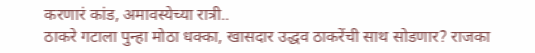करणारं कांड, अमावस्येच्या रात्री..
ठाकरे गटाला पुन्हा मोठा धक्का, खासदार उद्धव ठाकरेंची साथ सोडणार? राजका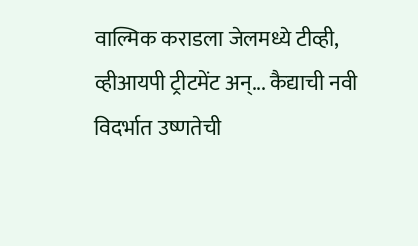वाल्मिक कराडला जेलमध्ये टीव्ही, व्हीआयपी ट्रीटमेंट अन्... कैद्याची नवी
विदर्भात उष्णतेची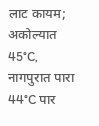लाट कायम; अकोल्यात 45°C, नागपुरात पारा 44°C पार